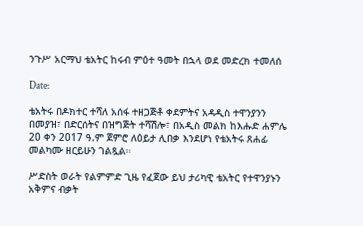ንጉሥ አርማህ ቴአትር ከሩብ ምዕተ ዓመት በኋላ ወደ መድረክ ተመለሰ

Date:

ቴአትሩ በዶክተር ተሻለ አሰፋ ተዘጋጅቶ ቀደምትና አዳዲስ ተዋንያንን በመያዝ፣ በድርሰትና በዝግጅት ተሻሽሎ፣ በአዲስ መልክ ከእሑድ ሐምሌ 20 ቀን 2017 ዓ.ም ጀምሮ ለዕይታ ሊበቃ እንደሆነ የቴአትሩ ጸሐፊ መልካሙ ዘርይሁን ገልጿል።

ሥድስት ወራት የልምምድ ጊዜ የፈጀው ይህ ታሪካዊ ቴአትር የተዋንያኑን አቅምና ብቃት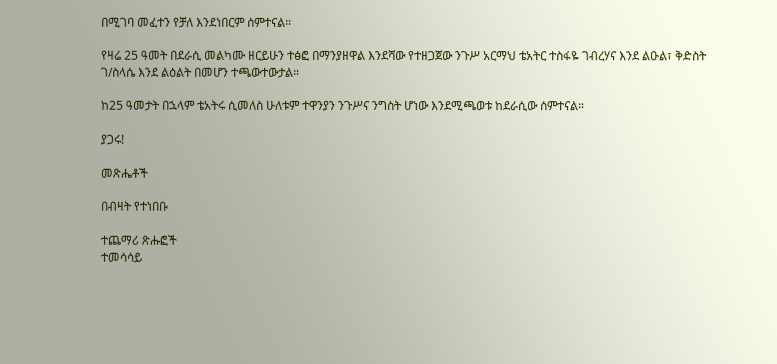በሚገባ መፈተን የቻለ እንደነበርም ሰምተናል።

የዛሬ 25 ዓመት በደራሲ መልካሙ ዘርይሁን ተፅፎ በማንያዘዋል እንደሻው የተዘጋጀው ንጉሥ አርማህ ቴአትር ተስፋዬ ገብረሃና እንደ ልዑል፣ ቅድስት ገ/ስላሴ እንደ ልዕልት በመሆን ተጫውተውታል።

ከ25 ዓመታት በኋላም ቴአትሩ ሲመለስ ሁለቱም ተዋንያን ንጉሥና ንግስት ሆነው እንደሚጫወቱ ከደራሲው ሰምተናል።

ያጋሩ!

መጽሔቶች

በብዛት የተነበቡ

ተጨማሪ ጽሑፎች
ተመሳሳይ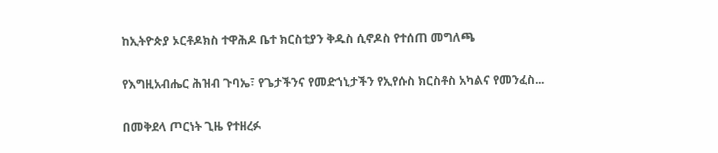ከኢትዮጵያ ኦርቶዶክስ ተዋሕዶ ቤተ ክርስቲያን ቅዱስ ሲኖዶስ የተሰጠ መግለጫ

የእግዚአብሔር ሕዝብ ጉባኤ፣ የጌታችንና የመድኀኒታችን የኢየሱስ ክርስቶስ አካልና የመንፈስ...

በመቅደላ ጦርነት ጊዜ የተዘረፉ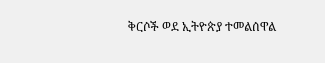ቅርሶች ወደ ኢትዮጵያ ተመልሰዋል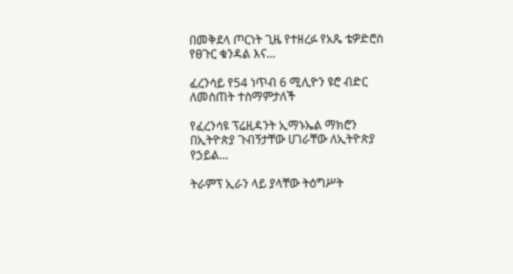በመቅደላ ጦርነት ጊዜ የተዘረፉ የአጼ ቴዎድሮስ የፀጉር ቁንዳል እና...

ፈረንሳይ የ54 ነጥብ 6 ሚሊዮን ዩሮ ብድር ለመስጠት ተስማምታለች

የፈረንሳዩ ፕሬዚዳንት ኢማኑኤል ማክሮን በኢትዮጵያ ጉብኝታቸው ሀገራቸው ለኢትዮጵያ የኃይል...

ትራምፕ ኢራን ላይ ያላቸው ትዕግሥት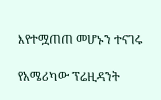እየተሟጠጠ መሆኑን ተናገሩ

የአሜሪካው ፕሬዚዳንት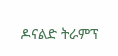ዶናልድ ትራምፕ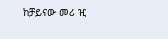ከቻይናው መሪ ዢ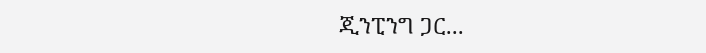ጂንፒንግ ጋር...